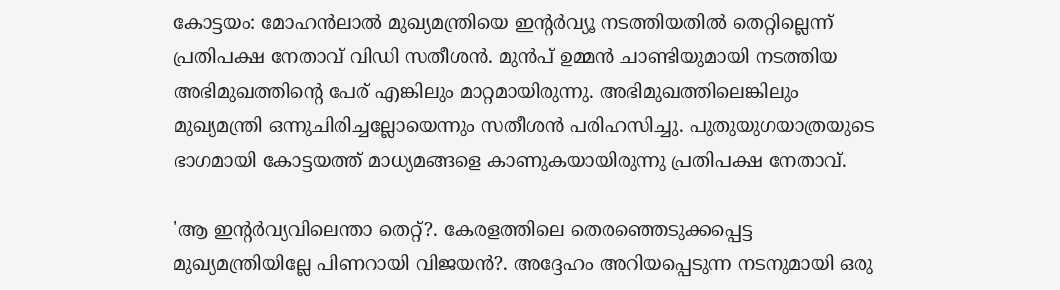കോട്ടയം: മോഹന്‍ലാല്‍ മുഖ്യമന്ത്രിയെ ഇന്റര്‍വ്യൂ നടത്തിയതില്‍ തെറ്റില്ലെന്ന് പ്രതിപക്ഷ നേതാവ് വിഡി സതീശന്‍. മുന്‍പ് ഉമ്മന്‍ ചാണ്ടിയുമായി നടത്തിയ അഭിമുഖത്തിന്റെ പേര് എങ്കിലും മാറ്റമായിരുന്നു. അഭിമുഖത്തിലെങ്കിലും മുഖ്യമന്ത്രി ഒന്നുചിരിച്ചല്ലോയെന്നും സതീശന്‍ പരിഹസിച്ചു. പുതുയുഗയാത്രയുടെ ഭാഗമായി കോട്ടയത്ത് മാധ്യമങ്ങളെ കാണുകയായിരുന്നു പ്രതിപക്ഷ നേതാവ്.

'ആ ഇന്റര്‍വ്യവിലെന്താ തെറ്റ്?. കേരളത്തിലെ തെരഞ്ഞെടുക്കപ്പെട്ട മുഖ്യമന്ത്രിയില്ലേ പിണറായി വിജയന്‍?. അദ്ദേഹം അറിയപ്പെടുന്ന നടനുമായി ഒരു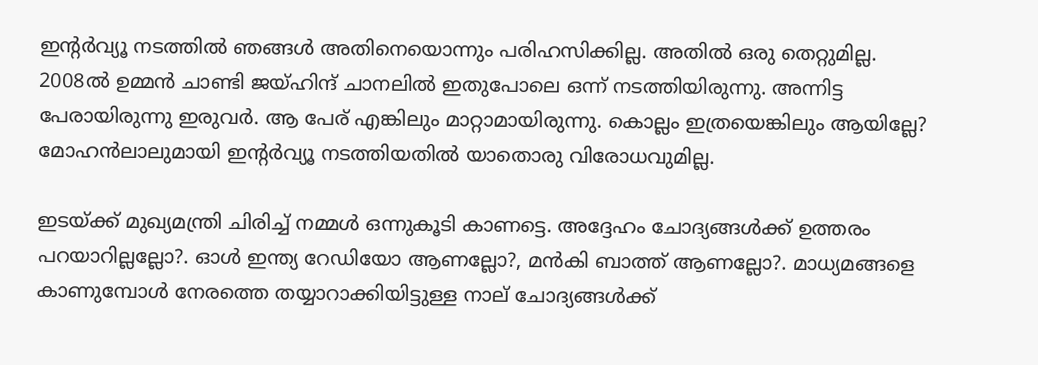ഇന്റര്‍വ്യൂ നടത്തില്‍ ഞങ്ങള്‍ അതിനെയൊന്നും പരിഹസിക്കില്ല. അതില്‍ ഒരു തെറ്റുമില്ല. 2008ല്‍ ഉമ്മന്‍ ചാണ്ടി ജയ്ഹിന്ദ് ചാനലില്‍ ഇതുപോലെ ഒന്ന് നടത്തിയിരുന്നു. അന്നിട്ട പേരായിരുന്നു ഇരുവര്‍. ആ പേര് എങ്കിലും മാറ്റാമായിരുന്നു. കൊല്ലം ഇത്രയെങ്കിലും ആയില്ലേ? മോഹന്‍ലാലുമായി ഇന്റര്‍വ്യൂ നടത്തിയതില്‍ യാതൊരു വിരോധവുമില്ല.

ഇടയ്ക്ക് മുഖ്യമന്ത്രി ചിരിച്ച് നമ്മള്‍ ഒന്നുകൂടി കാണട്ടെ. അദ്ദേഹം ചോദ്യങ്ങള്‍ക്ക് ഉത്തരം പറയാറില്ലല്ലോ?. ഓള്‍ ഇന്ത്യ റേഡിയോ ആണല്ലോ?, മന്‍കി ബാത്ത് ആണല്ലോ?. മാധ്യമങ്ങളെ കാണുമ്പോള്‍ നേരത്തെ തയ്യാറാക്കിയിട്ടുള്ള നാല് ചോദ്യങ്ങള്‍ക്ക്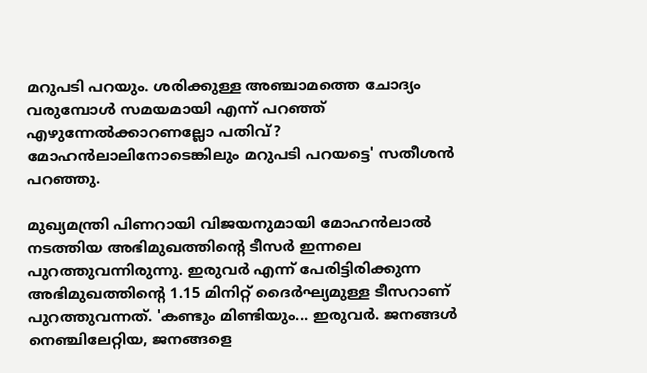മറുപടി പറയും. ശരിക്കുള്ള അഞ്ചാമത്തെ ചോദ്യം വരുമ്പോള്‍ സമയമായി എന്ന് പറഞ്ഞ് എഴുന്നേല്‍ക്കാറണല്ലോ പതിവ്? മോഹന്‍ലാലിനോടെങ്കിലും മറുപടി പറയട്ടെ' സതീശന്‍ പറഞ്ഞു.

മുഖ്യമന്ത്രി പിണറായി വിജയനുമായി മോഹന്‍ലാല്‍ നടത്തിയ അഭിമുഖത്തിന്റെ ടീസര്‍ ഇന്നലെ പുറത്തുവന്നിരുന്നു. ഇരുവര്‍ എന്ന് പേരിട്ടിരിക്കുന്ന അഭിമുഖത്തിന്റെ 1.15 മിനിറ്റ് ദൈര്‍ഘ്യമുള്ള ടീസറാണ് പുറത്തുവന്നത്. 'കണ്ടും മിണ്ടിയും... ഇരുവര്‍. ജനങ്ങള്‍ നെഞ്ചിലേറ്റിയ, ജനങ്ങളെ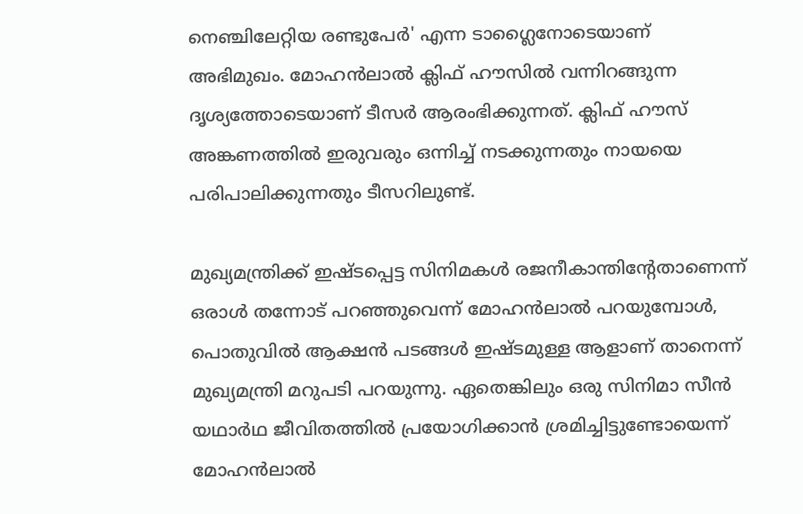നെഞ്ചിലേറ്റിയ രണ്ടുപേര്‍' എന്ന ടാഗ്ലൈനോടെയാണ് അഭിമുഖം. മോഹന്‍ലാല്‍ ക്ലിഫ് ഹൗസില്‍ വന്നിറങ്ങുന്ന ദൃശ്യത്തോടെയാണ് ടീസര്‍ ആരംഭിക്കുന്നത്. ക്ലിഫ് ഹൗസ് അങ്കണത്തില്‍ ഇരുവരും ഒന്നിച്ച് നടക്കുന്നതും നായയെ പരിപാലിക്കുന്നതും ടീസറിലുണ്ട്.

മുഖ്യമന്ത്രിക്ക് ഇഷ്ടപ്പെട്ട സിനിമകള്‍ രജനീകാന്തിന്റേതാണെന്ന് ഒരാള്‍ തന്നോട് പറഞ്ഞുവെന്ന് മോഹന്‍ലാല്‍ പറയുമ്പോള്‍, പൊതുവില്‍ ആക്ഷന്‍ പടങ്ങള്‍ ഇഷ്ടമുള്ള ആളാണ് താനെന്ന് മുഖ്യമന്ത്രി മറുപടി പറയുന്നു. ഏതെങ്കിലും ഒരു സിനിമാ സീന്‍ യഥാര്‍ഥ ജീവിതത്തില്‍ പ്രയോഗിക്കാന്‍ ശ്രമിച്ചിട്ടുണ്ടോയെന്ന് മോഹന്‍ലാല്‍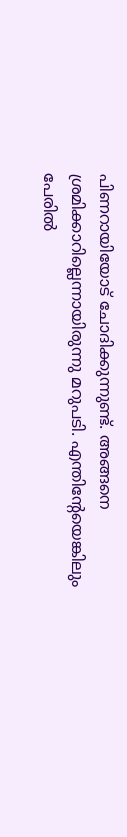പിണറായിയോട് ചോദിക്കുന്നുണ്ട്. അങ്ങനെ ശ്രമിക്കാറില്ലെന്നായിരുന്നു മറുപടി. എന്തിന്റേയെങ്കിലും പേരില്‍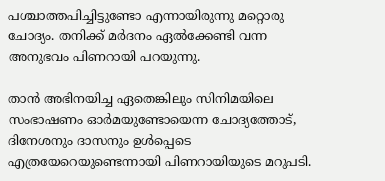പശ്ചാത്തപിച്ചിട്ടുണ്ടോ എന്നായിരുന്നു മറ്റൊരു ചോദ്യം. തനിക്ക് മര്‍ദനം ഏല്‍ക്കേണ്ടി വന്ന അനുഭവം പിണറായി പറയുന്നു.

താന്‍ അഭിനയിച്ച ഏതെങ്കിലും സിനിമയിലെ സംഭാഷണം ഓര്‍മയുണ്ടോയെന്ന ചോദ്യത്തോട്, ദിനേശനും ദാസനും ഉള്‍പ്പെടെ എത്രയേറെയുണ്ടെന്നായി പിണറായിയുടെ മറുപടി.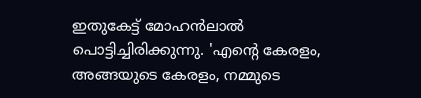ഇതുകേട്ട് മോഹന്‍ലാല്‍ പൊട്ടിച്ചിരിക്കുന്നു. 'എന്റെ കേരളം, അങ്ങയുടെ കേരളം, നമ്മുടെ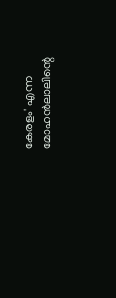കേരളം' എന്ന മോഹന്‍ലാലിന്റെ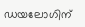ഡയലോഗിന്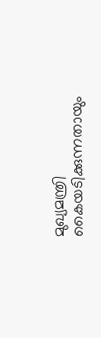മുഖ്യമന്ത്രി കൈയടിക്കുന്നതായും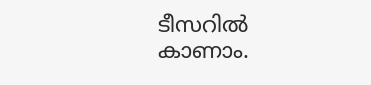ടീസറില്‍ കാണാം.